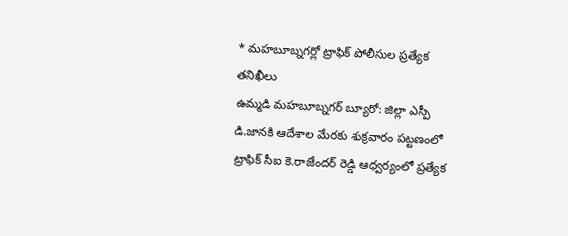* మహబూబ్నగర్లో ట్రాఫిక్ పోలీసుల ప్రత్యేక తనిఖీలు
ఉమ్మడి మహబూబ్నగర్ బ్యూరో: జిల్లా ఎస్పీ డి.జానకి ఆదేశాల మేరకు శుక్రవారం పట్టణంలో ట్రాఫిక్ సీఐ కె.రాజేందర్ రెడ్డి ఆధ్వర్యంలో ప్రత్యేక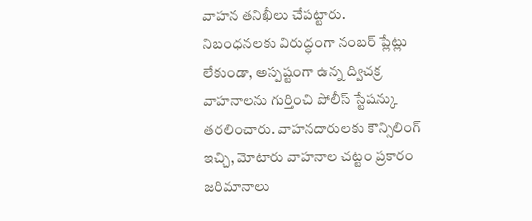వాహన తనిఖీలు చేపట్టారు. నిబంధనలకు విరుద్ధంగా నంబర్ ప్లేట్లు లేకుండా, అస్పష్టంగా ఉన్న ద్విచక్ర వాహనాలను గుర్తించి పోలీస్ స్టేషన్కు తరలించారు. వాహనదారులకు కౌన్సిలింగ్ ఇచ్చి, మోటారు వాహనాల చట్టం ప్రకారం జరిమానాలు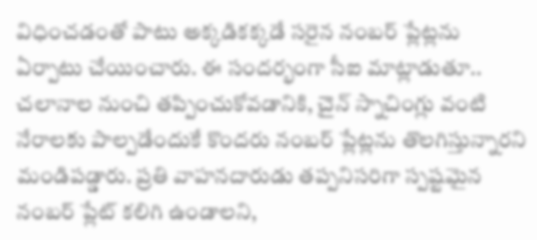విధించడంతో పాటు అక్కడికక్కడే సరైన నంబర్ ప్లేట్లను ఏర్పాటు చేయించారు. ఈ సందర్భంగా సీఐ మాట్లాడుతూ.. చలానాల నుంచి తప్పించుకోవడానికి, చైన్ స్నాచింగ్లు వంటి నేరాలకు పాల్పడేందుకే కొందరు నంబర్ ప్లేట్లను తొలగిస్తున్నారని మండిపడ్డారు. ప్రతి వాహనదారుడు తప్పనిసరిగా స్పష్టమైన నంబర్ ప్లేట్ కలిగి ఉండాలని,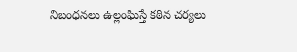నిబంధనలు ఉల్లంఘిస్తే కఠిన చర్యలు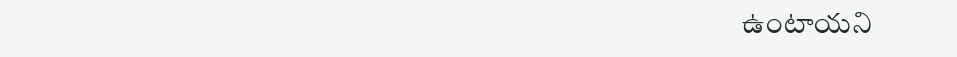ఉంటాయని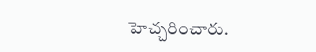హెచ్చరించారు.